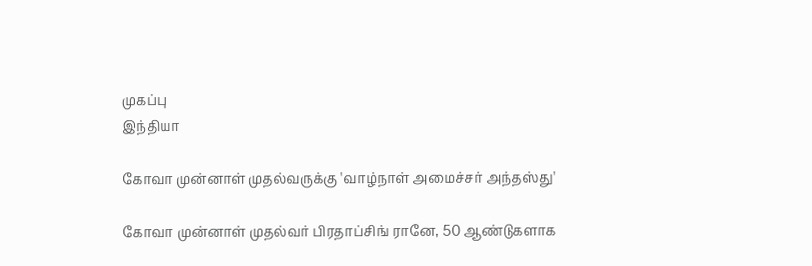முகப்பு
இந்தியா

கோவா முன்னாள் முதல்வருக்கு 'வாழ்நாள் அமைச்சர் அந்தஸ்து'

கோவா முன்னாள் முதல்வர் பிரதாப்சிங் ரானே, 50 ஆண்டுகளாக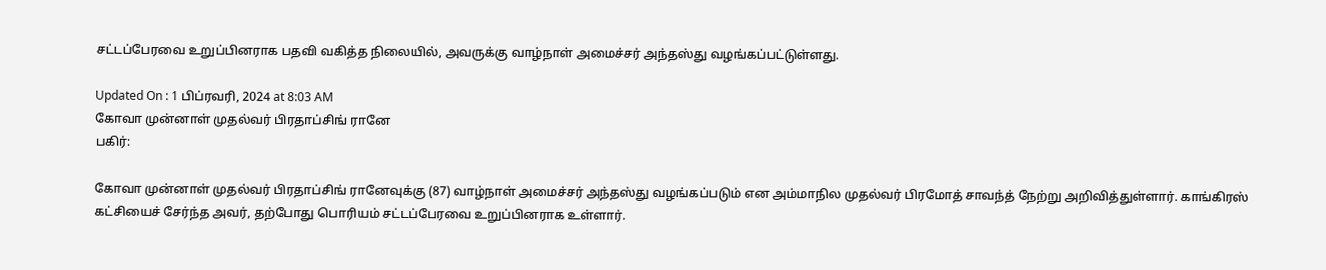சட்டப்பேரவை உறுப்பினராக பதவி வகித்த நிலையில், அவருக்கு வாழ்நாள் அமைச்சர் அந்தஸ்து வழங்கப்பட்டுள்ளது.

Updated On : 1 பிப்ரவரி, 2024 at 8:03 AM
கோவா முன்னாள் முதல்வர் பிரதாப்சிங் ரானே
பகிர்:

கோவா முன்னாள் முதல்வர் பிரதாப்சிங் ரானேவுக்கு (87) வாழ்நாள் அமைச்சர் அந்தஸ்து வழங்கப்படும் என அம்மாநில முதல்வர் பிரமோத் சாவந்த் நேற்று அறிவித்துள்ளார். காங்கிரஸ் கட்சியைச் சேர்ந்த அவர், தற்போது பொரியம் சட்டப்பேரவை உறுப்பினராக உள்ளார்.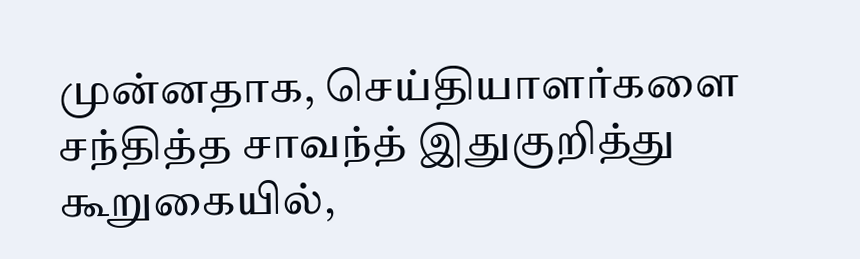முன்னதாக, செய்தியாளர்களை சந்தித்த சாவந்த் இதுகுறித்து கூறுகையில்,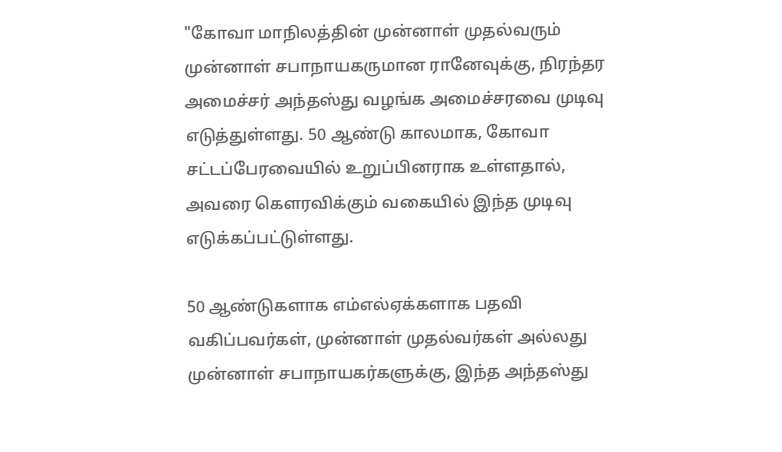"கோவா மாநிலத்தின் முன்னாள் முதல்வரும் முன்னாள் சபாநாயகருமான ரானேவுக்கு, நிரந்தர அமைச்சர் அந்தஸ்து வழங்க அமைச்சரவை முடிவு எடுத்துள்ளது. 50 ஆண்டு காலமாக, கோவா சட்டப்பேரவையில் உறுப்பினராக உள்ளதால், அவரை கெளரவிக்கும் வகையில் இந்த முடிவு எடுக்கப்பட்டுள்ளது.

50 ஆண்டுகளாக எம்எல்ஏக்களாக பதவி வகிப்பவர்கள், முன்னாள் முதல்வர்கள் அல்லது முன்னாள் சபாநாயகர்களுக்கு, இந்த அந்தஸ்து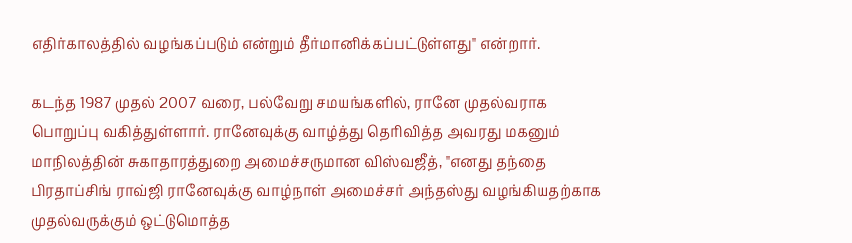எதிர்காலத்தில் வழங்கப்படும் என்றும் தீர்மானிக்கப்பட்டுள்ளது" என்றார்.

கடந்த 1987 முதல் 2007 வரை, பல்வேறு சமயங்களில், ரானே முதல்வராக பொறுப்பு வகித்துள்ளார். ரானேவுக்கு வாழ்த்து தெரிவித்த அவரது மகனும் மாநிலத்தின் சுகாதாரத்துறை அமைச்சருமான விஸ்வஜீத், "எனது தந்தை பிரதாப்சிங் ராவ்ஜி ரானேவுக்கு வாழ்நாள் அமைச்சர் அந்தஸ்து வழங்கியதற்காக முதல்வருக்கும் ஒட்டுமொத்த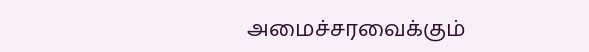அமைச்சரவைக்கும்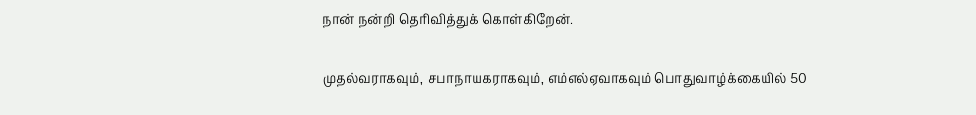நான் நன்றி தெரிவித்துக் கொள்கிறேன்.

முதல்வராகவும், சபாநாயகராகவும், எம்எல்ஏவாகவும் பொதுவாழ்க்கையில் 50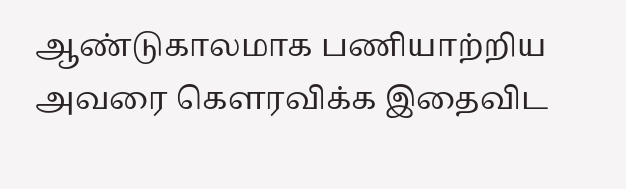ஆண்டுகாலமாக பணியாற்றிய அவரை கெளரவிக்க இதைவிட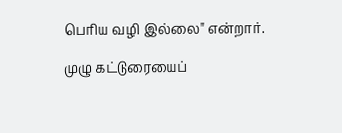பெரிய வழி இல்லை" என்றார்.

முழு கட்டுரையைப்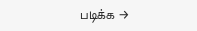படிக்க →